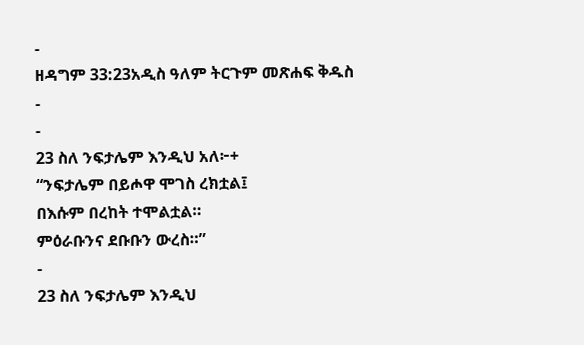-
ዘዳግም 33:23አዲስ ዓለም ትርጉም መጽሐፍ ቅዱስ
-
-
23 ስለ ንፍታሌም እንዲህ አለ፦+
“ንፍታሌም በይሖዋ ሞገስ ረክቷል፤
በእሱም በረከት ተሞልቷል።
ምዕራቡንና ደቡቡን ውረስ።”
-
23 ስለ ንፍታሌም እንዲህ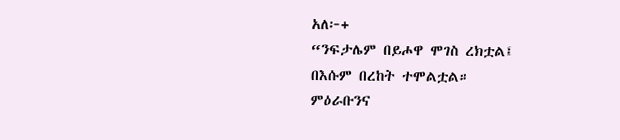አለ፦+
“ንፍታሌም በይሖዋ ሞገስ ረክቷል፤
በእሱም በረከት ተሞልቷል።
ምዕራቡንና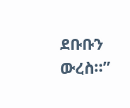ደቡቡን ውረስ።”